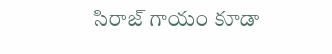సిరాజ్ గాయం కూడా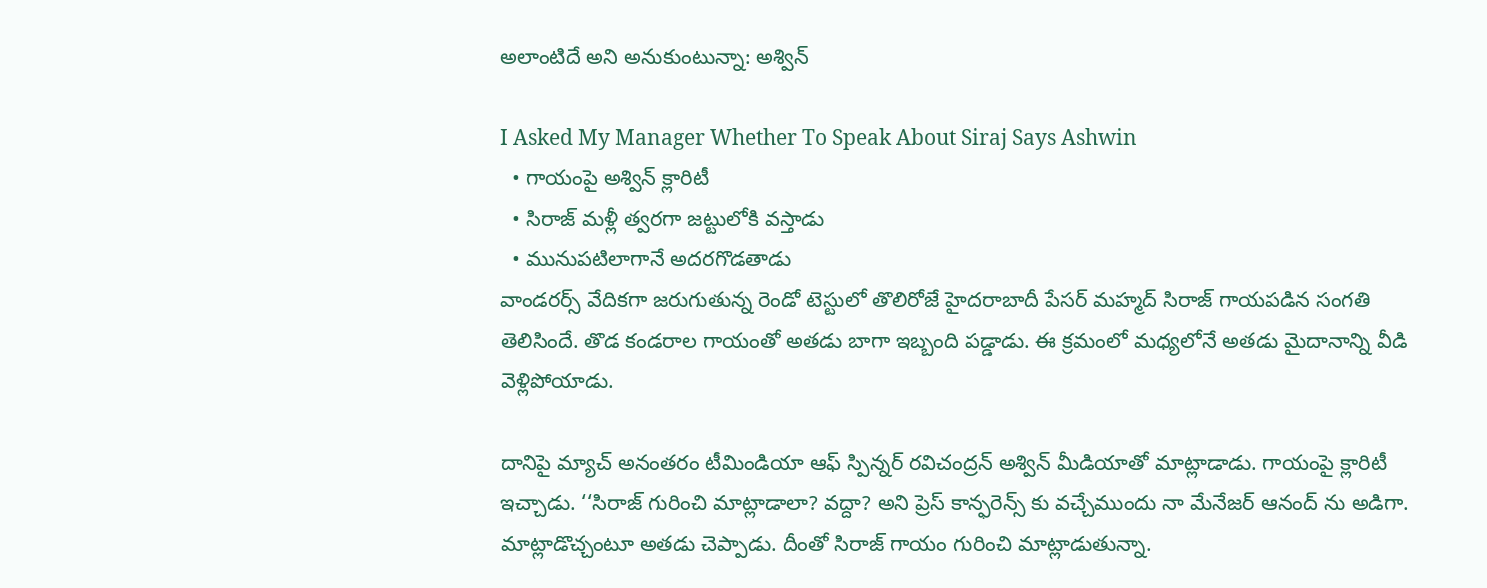అలాంటిదే అని అనుకుంటున్నా: అశ్విన్

I Asked My Manager Whether To Speak About Siraj Says Ashwin
  • గాయంపై అశ్విన్ క్లారిటీ
  • సిరాజ్ మళ్లీ త్వరగా జట్టులోకి వస్తాడు
  • మునుపటిలాగానే అదరగొడతాడు
వాండరర్స్ వేదికగా జరుగుతున్న రెండో టెస్టులో తొలిరోజే హైదరాబాదీ పేసర్ మహ్మద్ సిరాజ్ గాయపడిన సంగతి తెలిసిందే. తొడ కండరాల గాయంతో అతడు బాగా ఇబ్బంది పడ్డాడు. ఈ క్రమంలో మధ్యలోనే అతడు మైదానాన్ని వీడి వెళ్లిపోయాడు.

దానిపై మ్యాచ్ అనంతరం టీమిండియా ఆఫ్ స్పిన్నర్ రవిచంద్రన్ అశ్విన్ మీడియాతో మాట్లాడాడు. గాయంపై క్లారిటీ ఇచ్చాడు. ‘‘సిరాజ్ గురించి మాట్లాడాలా? వద్దా? అని ప్రెస్ కాన్ఫరెన్స్ కు వచ్చేముందు నా మేనేజర్ ఆనంద్ ను అడిగా. మాట్లాడొచ్చంటూ అతడు చెప్పాడు. దీంతో సిరాజ్ గాయం గురించి మాట్లాడుతున్నా.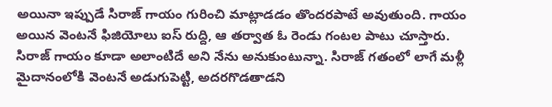అయినా ఇప్పుడే సిరాజ్ గాయం గురించి మాట్లాడడం తొందరపాటే అవుతుంది. గాయం అయిన వెంటనే ఫిజియోలు ఐస్ రుద్ది, ఆ తర్వాత ఓ రెండు గంటల పాటు చూస్తారు. సిరాజ్ గాయం కూడా అలాంటిదే అని నేను అనుకుంటున్నా. సిరాజ్ గతంలో లాగే మళ్లీ మైదానంలోకి వెంటనే అడుగుపెట్టి, అదరగొడతాడని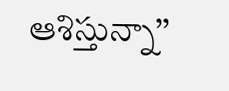ఆశిస్తున్నా’’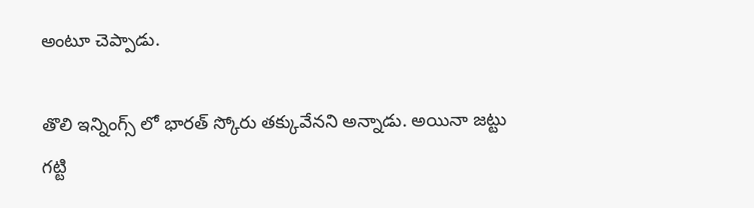అంటూ చెప్పాడు.

తొలి ఇన్నింగ్స్ లో భారత్ స్కోరు తక్కువేనని అన్నాడు. అయినా జట్టు గట్టి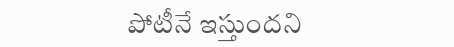పోటీనే ఇస్తుందని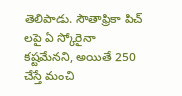తెలిపాడు. సౌతాఫ్రికా పిచ్ లపై ఏ స్కోరైనా కష్టమేనని, అయితే 250 చేస్తే మంచి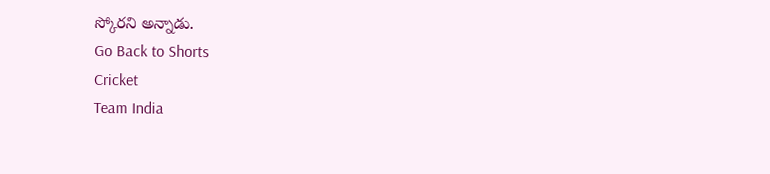స్కోరని అన్నాడు.
Go Back to Shorts
Cricket
Team India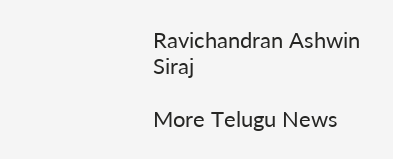Ravichandran Ashwin
Siraj

More Telugu News